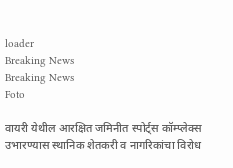loader
Breaking News
Breaking News
Foto

वायरी येथील आरक्षित जमिनीत स्पोर्ट्स कॉम्प्लेक्स उभारण्यास स्थानिक शेतकरी व नागरिकांचा विरोध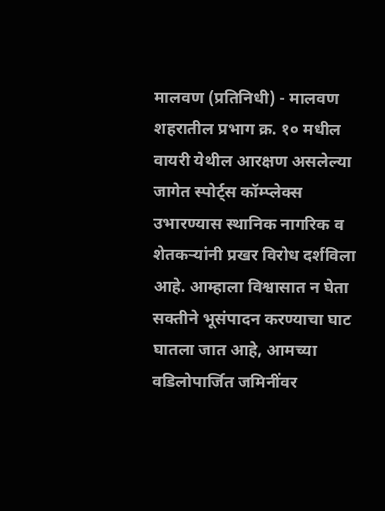मालवण (प्रतिनिधी) - मालवण शहरातील प्रभाग क्र. १० मधील वायरी येथील आरक्षण असलेल्या जागेत स्पोर्ट्स कॉम्प्लेक्स उभारण्यास स्थानिक नागरिक व शेतकऱ्यांनी प्रखर विरोध दर्शविला आहे. आम्हाला विश्वासात न घेता सक्तीने भूसंपादन करण्याचा घाट घातला जात आहे, आमच्या वडिलोपार्जित जमिनींवर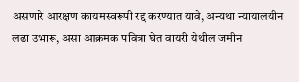असणारे आरक्षण कायमस्वरूपी रद्द करण्यात यावे, अन्यथा न्यायालयीन लढा उभारू, असा आक्रमक पवित्रा घेत वायरी येथील जमीन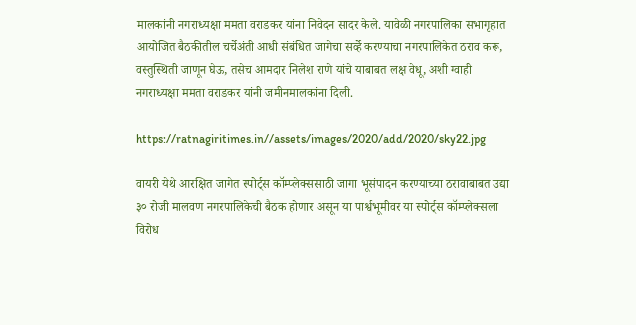मालकांनी नगराध्यक्षा ममता वराडकर यांना निवेदन सादर केले. यावेळी नगरपालिका सभागृहात आयोजित बैठकीतील चर्चेअंती आधी संबंधित जागेचा सर्व्हे करण्याचा नगरपालिकेत ठराव करू, वस्तुस्थिती जाणून घेऊ, तसेच आमदार निलेश राणे यांचे याबाबत लक्ष वेधू, अशी ग्वाही नगराध्यक्षा ममता वराडकर यांनी जमीनमालकांना दिली.

https://ratnagiritimes.in//assets/images/2020/add/2020/sky22.jpg

वायरी येथे आरक्षित जागेत स्पोर्ट्स कॉम्प्लेक्ससाठी जागा भूसंपादन करण्याच्या ठरावाबाबत उद्या ३० रोजी मालवण नगरपालिकेची बैठक होणार असून या पार्श्वभूमीवर या स्पोर्ट्स कॉम्प्लेक्सला विरोध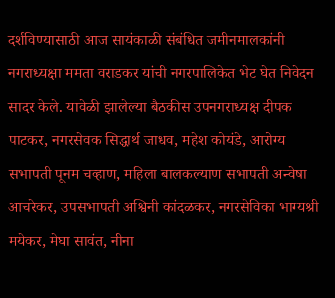दर्शविण्यासाठी आज सायंकाळी संबंधित जमीनमालकांनी नगराध्यक्षा ममता वराडकर यांची नगरपालिकेत भेट घेत निवेदन सादर केले. यावेळी झालेल्या बैठकीस उपनगराध्यक्ष दीपक पाटकर, नगरसेवक सिद्धार्थ जाधव, महेश कोयंडे, आरोग्य सभापती पूनम चव्हाण, महिला बालकल्याण सभापती अन्वेषा आचरेकर, उपसभापती अश्विनी कांदळकर, नगरसेविका भाग्यश्री मयेकर, मेघा सावंत, नीना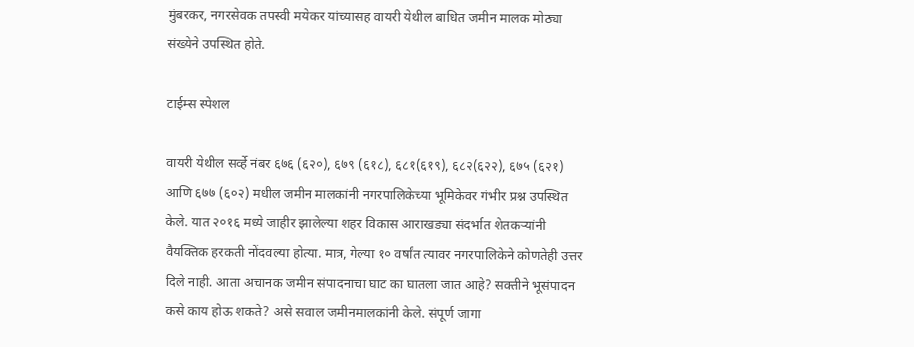मुंबरकर, नगरसेवक तपस्वी मयेकर यांच्यासह वायरी येथील बाधित जमीन मालक मोठ्या संख्येने उपस्थित होते.

टाईम्स स्पेशल

वायरी येथील सर्व्हे नंबर ६७६ (६२०), ६७९ (६१८), ६८१(६१९), ६८२(६२२), ६७५ (६२१) आणि ६७७ (६०२) मधील जमीन मालकांनी नगरपालिकेच्या भूमिकेवर गंभीर प्रश्न उपस्थित केले. यात २०१६ मध्ये जाहीर झालेल्या शहर विकास आराखड्या संदर्भात शेतकऱ्यांनी वैयक्तिक हरकती नोंदवल्या होत्या. मात्र, गेल्या १० वर्षांत त्यावर नगरपालिकेने कोणतेही उत्तर दिले नाही. आता अचानक जमीन संपादनाचा घाट का घातला जात आहे? सक्तीने भूसंपादन कसे काय होऊ शकते? असे सवाल जमीनमालकांनी केले. संपूर्ण जागा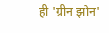ही 'ग्रीन झोन'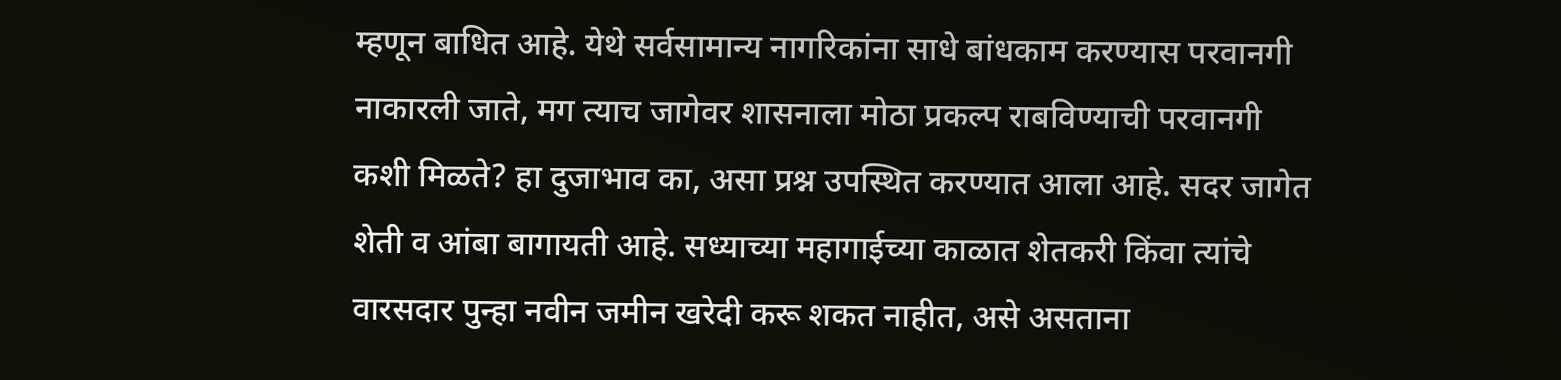म्हणून बाधित आहे. येथे सर्वसामान्य नागरिकांना साधे बांधकाम करण्यास परवानगी नाकारली जाते, मग त्याच जागेवर शासनाला मोठा प्रकल्प राबविण्याची परवानगी कशी मिळते? हा दुजाभाव का, असा प्रश्न उपस्थित करण्यात आला आहे. सदर जागेत शेती व आंबा बागायती आहे. सध्याच्या महागाईच्या काळात शेतकरी किंवा त्यांचे वारसदार पुन्हा नवीन जमीन खरेदी करू शकत नाहीत, असे असताना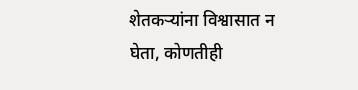शेतकऱ्यांना विश्वासात न घेता, कोणतीही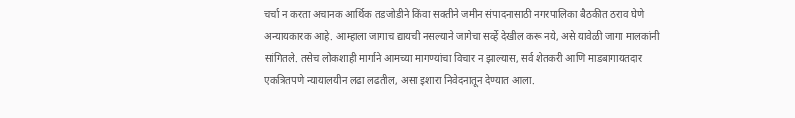चर्चा न करता अचानक आर्थिक तडजोडीने किंवा सक्तीने जमीन संपादनासाठी नगरपालिका बैठकीत ठराव घेणे अन्यायकारक आहे. आम्हाला जागाच द्यायची नसल्याने जागेचा सर्व्हे देखील करू नये, असे यावेळी जागा मालकांनी सांगितले. तसेच लोकशाही मार्गाने आमच्या मागण्यांचा विचार न झाल्यास, सर्व शेतकरी आणि माडबागायतदार एकत्रितपणे न्यायालयीन लढा लढतील, असा इशारा निवेदनातून देण्यात आला.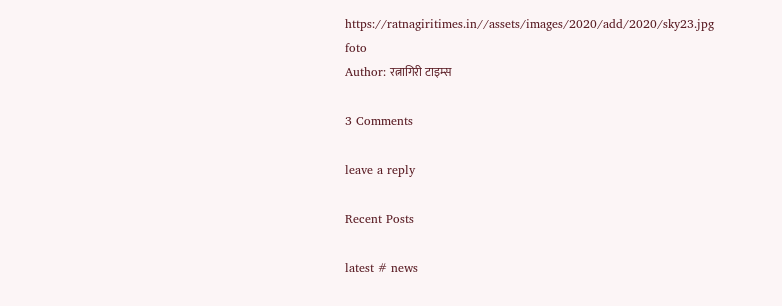https://ratnagiritimes.in//assets/images/2020/add/2020/sky23.jpg
foto
Author: रत्नागिरी टाइम्स

3 Comments

leave a reply

Recent Posts

latest # news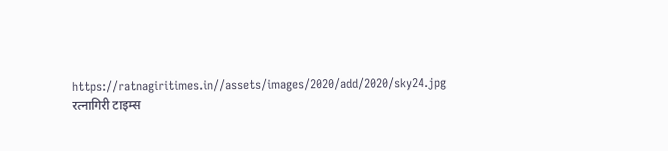https://ratnagiritimes.in//assets/images/2020/add/2020/sky24.jpg
रत्नागिरी टाइम्स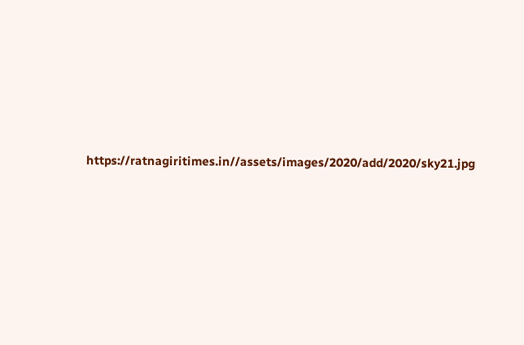https://ratnagiritimes.in//assets/images/2020/add/2020/sky21.jpg